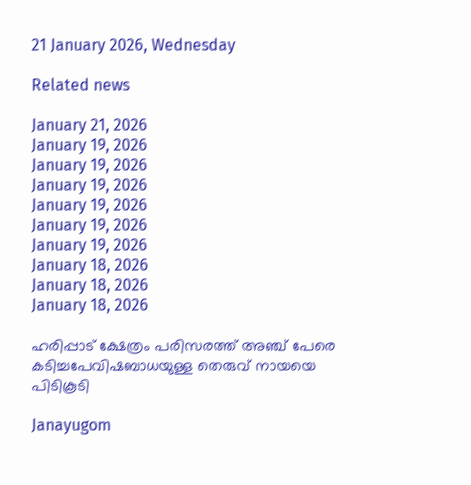21 January 2026, Wednesday

Related news

January 21, 2026
January 19, 2026
January 19, 2026
January 19, 2026
January 19, 2026
January 19, 2026
January 19, 2026
January 18, 2026
January 18, 2026
January 18, 2026

ഹരിപ്പാട് ക്ഷേത്രം പരിസരത്ത് അഞ്ച് പേരെ കടിച്ചപേവിഷബാധയുള്ള തെരുവ് നായയെ പിടികൂടി

Janayugom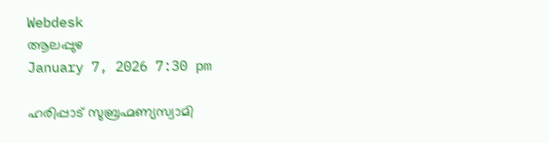Webdesk
ആലപ്പുഴ
January 7, 2026 7:30 pm

ഹരിപ്പാട് സുബ്രഹ്മണ്യസ്വാമി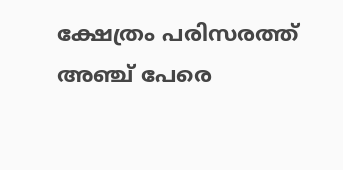ക്ഷേത്രം പരിസരത്ത് അഞ്ച് പേരെ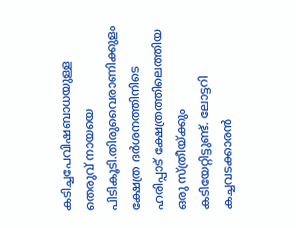കടിച്ചപേവിഷബാധയുള്ള തെരുവ് നായയെ പിടികൂടി.തിരുവൈരാണിക്കുളം ക്ഷേത്ര ദർശനത്തിനിടെ ഹരിപ്പാട് ക്ഷേത്രത്തിലെത്തിയ ഒരു സ്ത്രീയ്ക്കും കടിയേറ്റിട്ടുണ്ട്. ലോട്ടറി കച്ചവടക്കാരൻ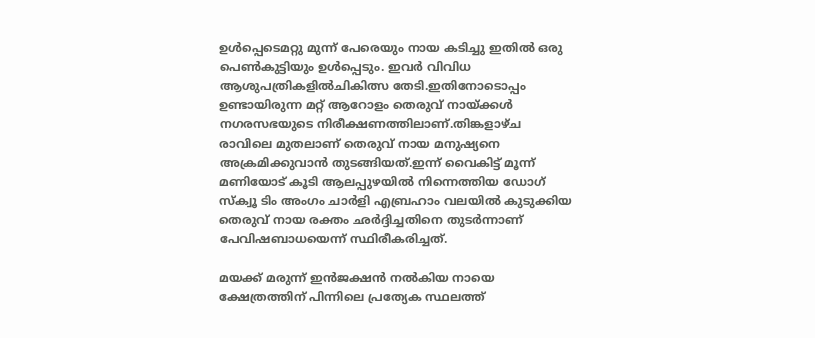ഉൾപ്പെടെമറ്റു മുന്ന് പേരെയും നായ കടിച്ചു ഇതിൽ ഒരു പെൺകുട്ടിയും ഉൾപ്പെടും. ഇവർ വിവിധ ആശുപത്രികളിൽചികിത്സ തേടി.ഇതിനോടൊപ്പം ഉണ്ടായിരുന്ന മറ്റ് ആറോളം തെരുവ് നായ്ക്കൾ നഗരസഭയുടെ നിരീക്ഷണത്തിലാണ്.തിങ്കളാഴ്ച രാവിലെ മുതലാണ് തെരുവ് നായ മനുഷ്യനെ അക്രമിക്കുവാൻ തുടങ്ങിയത്.ഇന്ന് വൈകിട്ട് മൂന്ന് മണിയോട് കൂടി ആലപ്പുഴയിൽ നിന്നെത്തിയ ഡോഗ് സ്ക്വൂ ടിം അംഗം ചാർളി എബ്രഹാം വലയിൽ കുടുക്കിയ തെരുവ് നായ രക്തം ഛർദ്ദിച്ചതിനെ തുടർന്നാണ് പേവിഷബാധയെന്ന് സ്ഥിരീകരിച്ചത്.

മയക്ക് മരുന്ന് ഇൻജക്ഷൻ നൽകിയ നായെ ക്ഷേത്രത്തിന് പിന്നിലെ പ്രത്യേക സ്ഥലത്ത്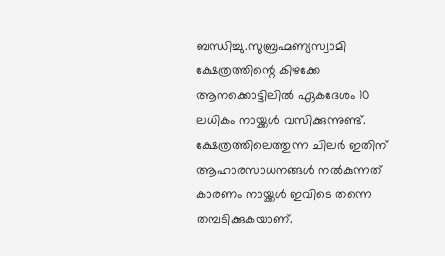ബന്ധിച്ചു.സുബ്രഹ്മണ്യസ്വാമി ക്ഷേത്രത്തിന്റെ കിഴക്കേ ആനക്കൊട്ടിലിൽ ഏകദേശം 10 ലധികം നായ്ക്കൾ വസിക്കുന്നുണ്ട്. ക്ഷേത്രത്തിലെത്തുന്ന ചിലർ ഇതിന് ആഹാരസാധനങ്ങൾ നൽകുന്നത് കാരണം നായ്ക്കൾ ഇവിടെ തന്നെ തമ്പടിക്കുകയാണ്.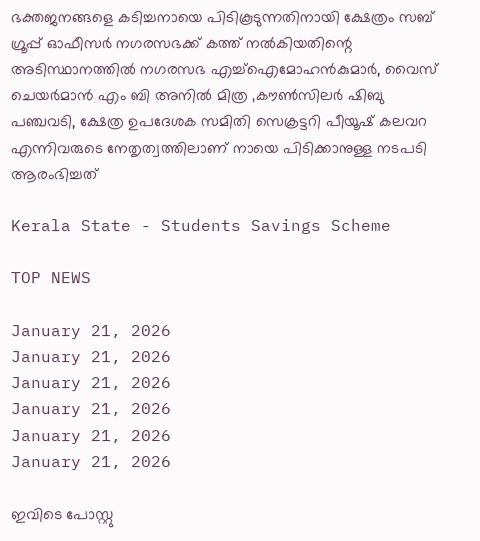ഭക്തജനങ്ങളെ കടിച്ചനായെ പിടികൂടുന്നതിനായി ക്ഷേത്രം സബ് ഗ്രൂപ്പ് ഓഫീസർ നഗരസഭക്ക് കത്ത് നൽകിയതിന്റെ അടിസ്ഥാനത്തിൽ നഗരസഭ എച്ച്ഐമോഹൻകുമാർ, വൈസ് ചെയർമാൻ എം ബി അനിൽ മിത്ര ‚കൗൺസിലർ ഷിബു പഞ്ചവടി, ക്ഷേത്ര ഉപദേശക സമിതി സെക്രട്ടറി പീയൂഷ് കലവറ എന്നിവരുടെ നേതൃത്വത്തിലാണ് നായെ പിടിക്കാനുള്ള നടപടി ആരംഭിച്ചത്

Kerala State - Students Savings Scheme

TOP NEWS

January 21, 2026
January 21, 2026
January 21, 2026
January 21, 2026
January 21, 2026
January 21, 2026

ഇവിടെ പോസ്റ്റു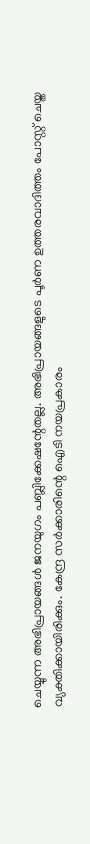ചെയ്യുന്ന അഭിപ്രായങ്ങള്‍ ജനയുഗം പബ്ലിക്കേഷന്റേതല്ല. അഭിപ്രായങ്ങളുടെ പൂര്‍ണ ഉത്തരവാദിത്തം പോസ്റ്റ് ചെയ്ത വ്യക്തിക്കായിരിക്കും. കേന്ദ്ര സര്‍ക്കാരിന്റെ ഐടി നയപ്രകാരം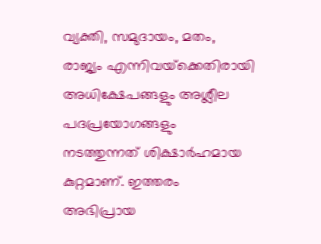വ്യക്തി, സമുദായം, മതം, രാജ്യം എന്നിവയ്‌ക്കെതിരായി അധിക്ഷേപങ്ങളും അശ്ലീല പദപ്രയോഗങ്ങളും നടത്തുന്നത് ശിക്ഷാര്‍ഹമായ കുറ്റമാണ്. ഇത്തരം അഭിപ്രായ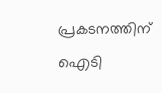പ്രകടനത്തിന് ഐടി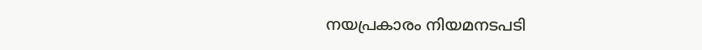നയപ്രകാരം നിയമനടപടി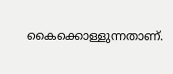കൈക്കൊള്ളുന്നതാണ്.